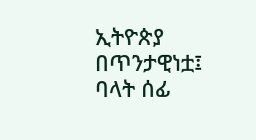ኢትዮጵያ በጥንታዊነቷ፤ ባላት ሰፊ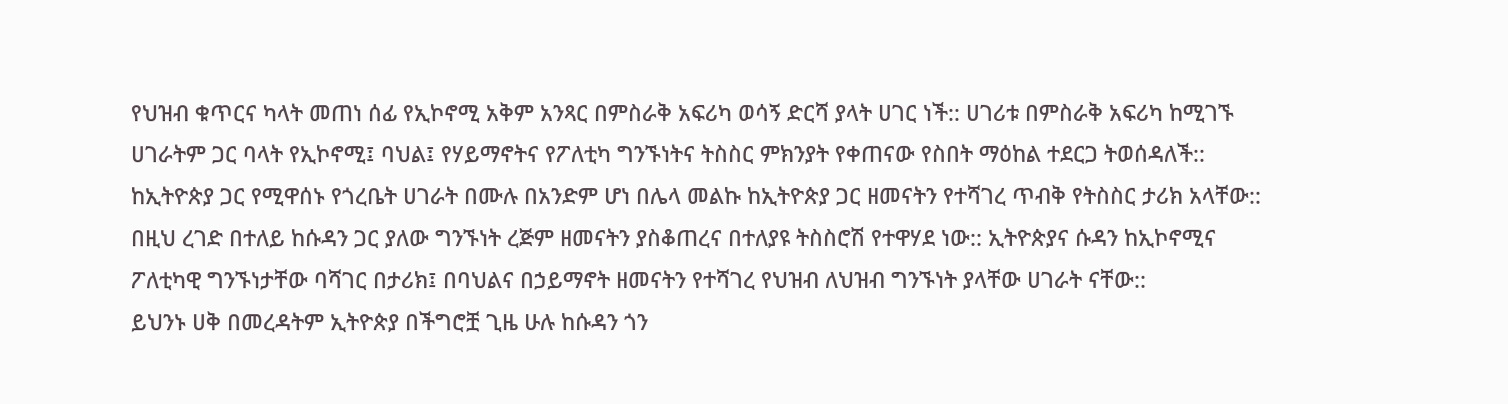የህዝብ ቁጥርና ካላት መጠነ ሰፊ የኢኮኖሚ አቅም አንጻር በምስራቅ አፍሪካ ወሳኝ ድርሻ ያላት ሀገር ነች:: ሀገሪቱ በምስራቅ አፍሪካ ከሚገኙ ሀገራትም ጋር ባላት የኢኮኖሚ፤ ባህል፤ የሃይማኖትና የፖለቲካ ግንኙነትና ትስስር ምክንያት የቀጠናው የስበት ማዕከል ተደርጋ ትወሰዳለች:: ከኢትዮጵያ ጋር የሚዋሰኑ የጎረቤት ሀገራት በሙሉ በአንድም ሆነ በሌላ መልኩ ከኢትዮጵያ ጋር ዘመናትን የተሻገረ ጥብቅ የትስስር ታሪክ አላቸው::
በዚህ ረገድ በተለይ ከሱዳን ጋር ያለው ግንኙነት ረጅም ዘመናትን ያስቆጠረና በተለያዩ ትስስሮሽ የተዋሃደ ነው:: ኢትዮጵያና ሱዳን ከኢኮኖሚና ፖለቲካዊ ግንኙነታቸው ባሻገር በታሪክ፤ በባህልና በኃይማኖት ዘመናትን የተሻገረ የህዝብ ለህዝብ ግንኙነት ያላቸው ሀገራት ናቸው::
ይህንኑ ሀቅ በመረዳትም ኢትዮጵያ በችግሮቿ ጊዜ ሁሉ ከሱዳን ጎን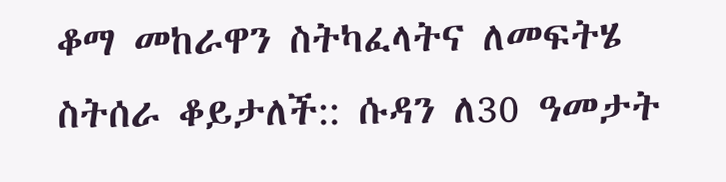ቆማ መከራዋን ስትካፈላትና ለመፍትሄ ስትሰራ ቆይታለች:: ሱዳን ለ30 ዓመታት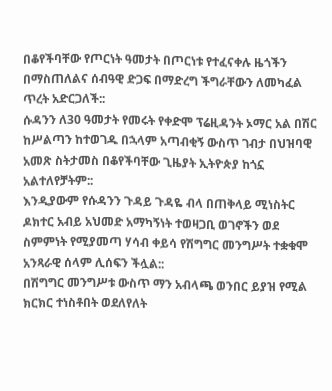በቆየችባቸው የጦርነት ዓመታት በጦርነቱ የተፈናቀሉ ዜጎችን በማስጠለልና ሰብዓዊ ድጋፍ በማድረግ ችግራቸውን ለመካፈል ጥረት አድርጋለች::
ሱዳንን ለ30 ዓመታት የመሩት የቀድሞ ፕሬዚዳንት ኦማር አል በሽር ከሥልጣን ከተወገዱ በኋላም አጣብቂኝ ውስጥ ገብታ በህዝባዊ አመጽ ስትታመስ በቆየችባቸው ጊዜያት ኢትዮጵያ ከጎኗ አልተለየቻትም::
እንዲያውም የሱዳንን ጉዳይ ጉዳዬ ብላ በጠቅላይ ሚነስትር ዶክተር አብይ አህመድ አማካኝነት ተወዛጋቢ ወገኖችን ወደ ስምምነት የሚያመጣ ሃሳብ ቀይሳ የሽግግር መንግሥት ተቋቁሞ አንጻራዊ ሰላም ሊሰፍን ችሏል::
በሽግግር መንግሥቱ ውስጥ ማን አብላጫ ወንበር ይያዝ የሚል ክርክር ተነስቶበት ወደለየለት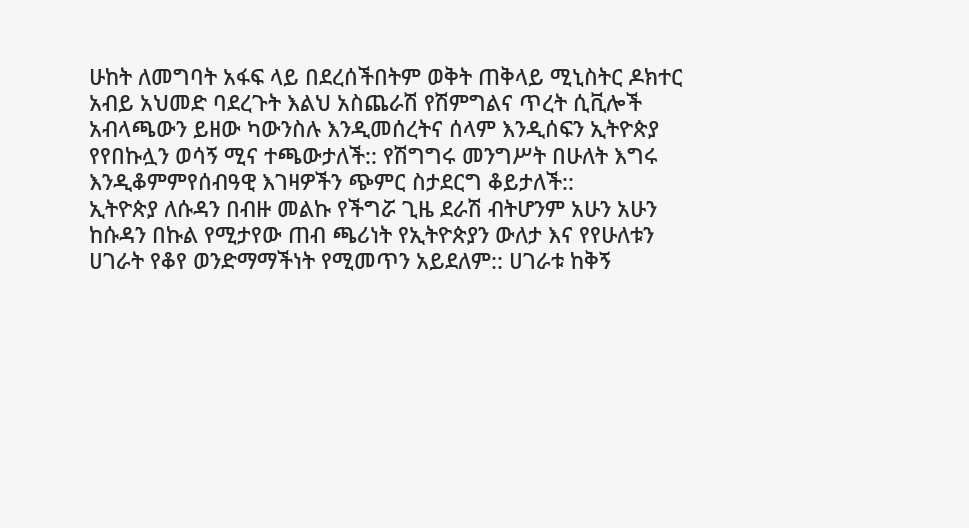ሁከት ለመግባት አፋፍ ላይ በደረሰችበትም ወቅት ጠቅላይ ሚኒስትር ዶክተር አብይ አህመድ ባደረጉት እልህ አስጨራሽ የሽምግልና ጥረት ሲቪሎች አብላጫውን ይዘው ካውንስሉ እንዲመሰረትና ሰላም እንዲሰፍን ኢትዮጵያ የየበኩሏን ወሳኝ ሚና ተጫውታለች:: የሽግግሩ መንግሥት በሁለት እግሩ እንዲቆምምየሰብዓዊ እገዛዎችን ጭምር ስታደርግ ቆይታለች::
ኢትዮጵያ ለሱዳን በብዙ መልኩ የችግሯ ጊዜ ደራሽ ብትሆንም አሁን አሁን ከሱዳን በኩል የሚታየው ጠብ ጫሪነት የኢትዮጵያን ውለታ እና የየሁለቱን ሀገራት የቆየ ወንድማማችነት የሚመጥን አይደለም:: ሀገራቱ ከቅኝ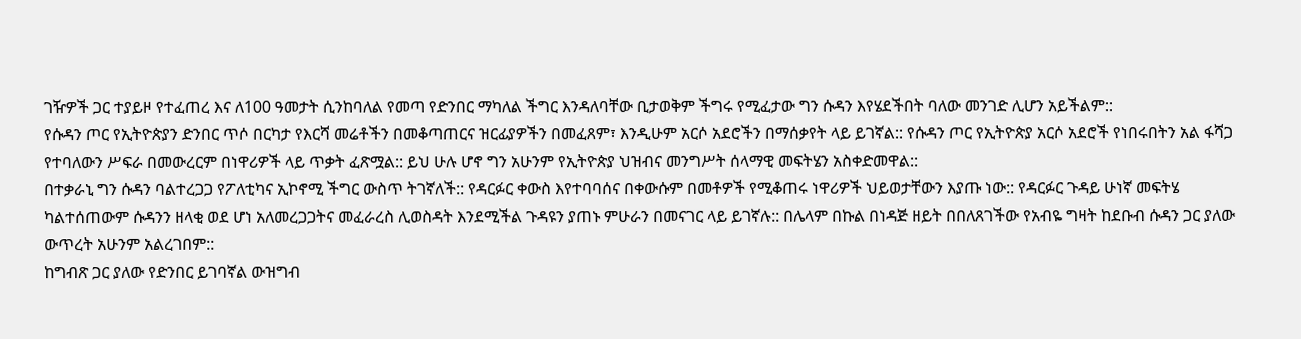ገዥዎች ጋር ተያይዞ የተፈጠረ እና ለ100 ዓመታት ሲንከባለል የመጣ የድንበር ማካለል ችግር እንዳለባቸው ቢታወቅም ችግሩ የሚፈታው ግን ሱዳን እየሄደችበት ባለው መንገድ ሊሆን አይችልም::
የሱዳን ጦር የኢትዮጵያን ድንበር ጥሶ በርካታ የእርሻ መሬቶችን በመቆጣጠርና ዝርፊያዎችን በመፈጸም፣ እንዲሁም አርሶ አደሮችን በማሰቃየት ላይ ይገኛል:: የሱዳን ጦር የኢትዮጵያ አርሶ አደሮች የነበሩበትን አል ፋሻጋ የተባለውን ሥፍራ በመውረርም በነዋሪዎች ላይ ጥቃት ፈጽሟል:: ይህ ሁሉ ሆኖ ግን አሁንም የኢትዮጵያ ህዝብና መንግሥት ሰላማዊ መፍትሄን አስቀድመዋል::
በተቃራኒ ግን ሱዳን ባልተረጋጋ የፖለቲካና ኢኮኖሚ ችግር ውስጥ ትገኛለች:: የዳርፉር ቀውስ እየተባባሰና በቀውሱም በመቶዎች የሚቆጠሩ ነዋሪዎች ህይወታቸውን እያጡ ነው:: የዳርፉር ጉዳይ ሁነኛ መፍትሄ ካልተሰጠውም ሱዳንን ዘላቂ ወደ ሆነ አለመረጋጋትና መፈራረስ ሊወስዳት እንደሚችል ጉዳዩን ያጠኑ ምሁራን በመናገር ላይ ይገኛሉ:: በሌላም በኩል በነዳጅ ዘይት በበለጸገችው የአብዬ ግዛት ከደቡብ ሱዳን ጋር ያለው ውጥረት አሁንም አልረገበም::
ከግብጽ ጋር ያለው የድንበር ይገባኛል ውዝግብ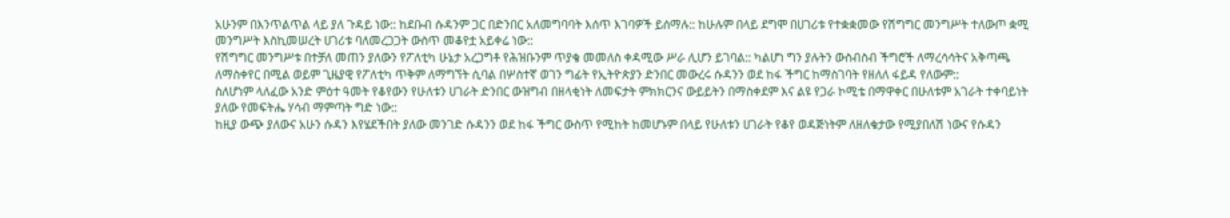አሁንም በእንጥልጥል ላይ ያለ ጉዳይ ነው:: ከደቡብ ሱዳንም ጋር በድንበር አለመግባባት እሰጥ እገባዎች ይሰማሉ:: ከሁሉም በላይ ደግሞ በሀገሪቱ የተቋቋመው የሽግግር መንግሥት ተለውጦ ቋሚ መንግሥት እስኪመሠረት ሀገሪቱ ባለመረጋጋት ውስጥ መቆየቷ አይቀሬ ነው::
የሽግግር መንግሥቱ በተቻለ መጠን ያለውን የፖለቲካ ሁኔታ አረጋግቶ የሕዝቡንም ጥያቄ መመለስ ቀዳሚው ሥራ ሊሆን ይገባል:: ካልሆነ ግን ያሉትን ውስብስብ ችግሮች ለማረሳሳትና አቅጣጫ ለማስቀየር በሚል ወይም ጊዜያዊ የፖለቲካ ጥቅም ለማግኘት ሲባል በሦስተኛ ወገን ግፊት የኢትዮጵያን ድንበር መውረሩ ሱዳንን ወደ ከፋ ችግር ከማስገባት የዘለለ ፋይዳ የለውም::
ስለሆነም ላለፈው አንድ ምዕተ ዓመት የቆየውን የሁለቱን ሀገራት ድንበር ውዝግብ በዘላቂነት ለመፍታት ምክክርንና ውይይትን በማስቀደም እና ልዩ የጋራ ኮሚቴ በማዋቀር በሁለቱም አገራት ተቀባይነት ያለው የመፍትሔ ሃሳብ ማምጣት ግድ ነው::
ከዚያ ውጭ ያለውና አሁን ሱዳን እየሄደችበት ያለው መንገድ ሱዳንን ወደ ከፋ ችግር ውስጥ የሚከት ከመሆኑም በላይ የሁለቱን ሀገራት የቆየ ወዳጅነትም ለዘለቄታው የሚያበለሽ ነውና የሱዳን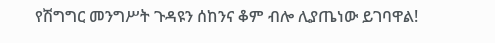የሽግግር መንግሥት ጉዳዩን ሰከንና ቆም ብሎ ሊያጤነው ይገባዋል!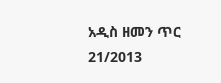አዲስ ዘመን ጥር 21/2013